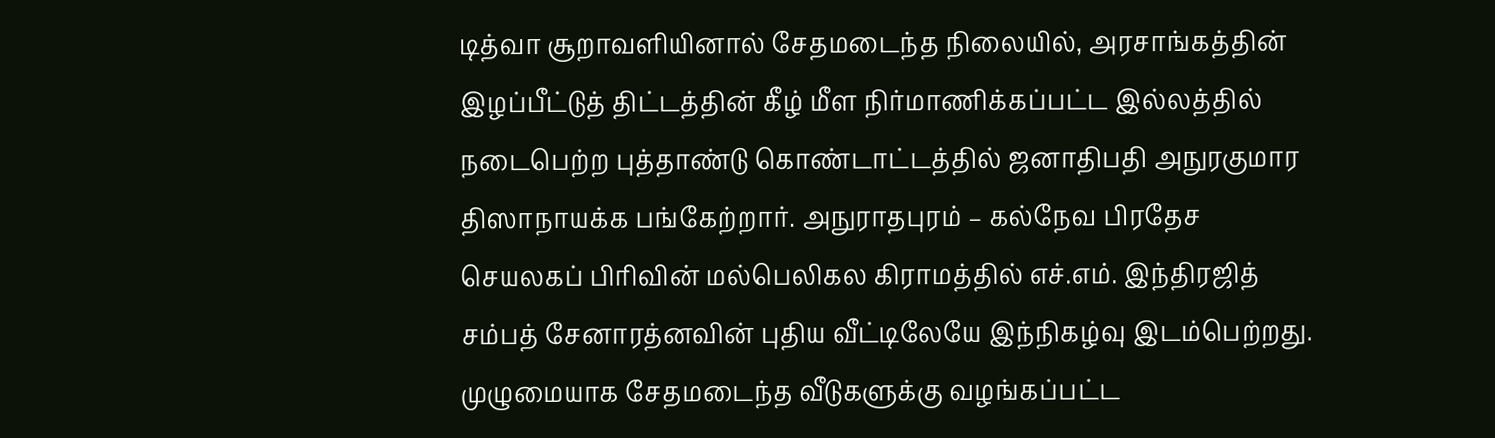டித்வா சூறாவளியினால் சேதமடைந்த நிலையில், அரசாங்கத்தின் இழப்பீட்டுத் திட்டத்தின் கீழ் மீள நிர்மாணிக்கப்பட்ட இல்லத்தில் நடைபெற்ற புத்தாண்டு கொண்டாட்டத்தில் ஜனாதிபதி அநுரகுமார திஸாநாயக்க பங்கேற்றார். அநுராதபுரம் – கல்நேவ பிரதேச செயலகப் பிரிவின் மல்பெலிகல கிராமத்தில் எச்.எம். இந்திரஜித் சம்பத் சேனாரத்னவின் புதிய வீட்டிலேயே இந்நிகழ்வு இடம்பெற்றது. முழுமையாக சேதமடைந்த வீடுகளுக்கு வழங்கப்பட்ட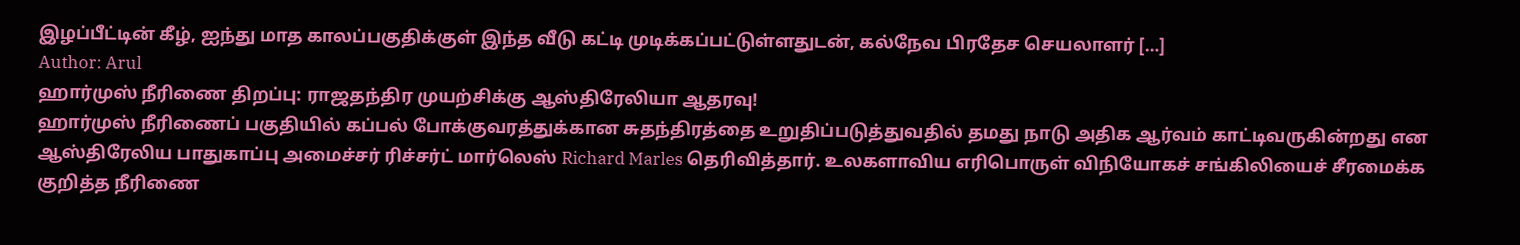இழப்பீட்டின் கீழ், ஐந்து மாத காலப்பகுதிக்குள் இந்த வீடு கட்டி முடிக்கப்பட்டுள்ளதுடன், கல்நேவ பிரதேச செயலாளர் […]
Author: Arul
ஹார்முஸ் நீரிணை திறப்பு: ராஜதந்திர முயற்சிக்கு ஆஸ்திரேலியா ஆதரவு!
ஹார்முஸ் நீரிணைப் பகுதியில் கப்பல் போக்குவரத்துக்கான சுதந்திரத்தை உறுதிப்படுத்துவதில் தமது நாடு அதிக ஆர்வம் காட்டிவருகின்றது என ஆஸ்திரேலிய பாதுகாப்பு அமைச்சர் ரிச்சர்ட் மார்லெஸ் Richard Marles தெரிவித்தார். உலகளாவிய எரிபொருள் விநியோகச் சங்கிலியைச் சீரமைக்க குறித்த நீரிணை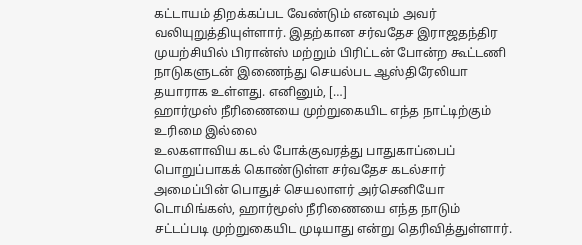கட்டாயம் திறக்கப்பட வேண்டும் எனவும் அவர் வலியுறுத்தியுள்ளார். இதற்கான சர்வதேச இராஜதந்திர முயற்சியில் பிரான்ஸ் மற்றும் பிரிட்டன் போன்ற கூட்டணி நாடுகளுடன் இணைந்து செயல்பட ஆஸ்திரேலியா தயாராக உள்ளது. எனினும், […]
ஹார்முஸ் நீரிணையை முற்றுகையிட எந்த நாட்டிற்கும் உரிமை இல்லை
உலகளாவிய கடல் போக்குவரத்து பாதுகாப்பைப் பொறுப்பாகக் கொண்டுள்ள சர்வதேச கடல்சார் அமைப்பின் பொதுச் செயலாளர் அர்செனியோ டொமிங்கஸ், ஹார்மூஸ் நீரிணையை எந்த நாடும் சட்டப்படி முற்றுகையிட முடியாது என்று தெரிவித்துள்ளார்.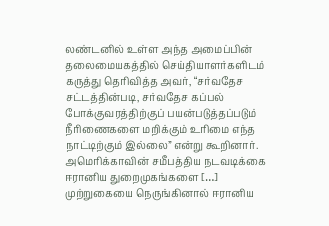லண்டனில் உள்ள அந்த அமைப்பின் தலைமையகத்தில் செய்தியாளர்களிடம் கருத்து தெரிவித்த அவர், “சர்வதேச சட்டத்தின்படி, சர்வதேச கப்பல் போக்குவரத்திற்குப் பயன்படுத்தப்படும் நீரிணைகளை மறிக்கும் உரிமை எந்த நாட்டிற்கும் இல்லை” என்று கூறினார். அமெரிக்காவின் சமீபத்திய நடவடிக்கை ஈரானிய துறைமுகங்களை […]
முற்றுகையை நெருங்கினால் ஈரானிய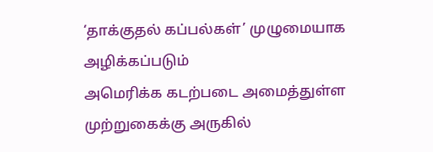‘தாக்குதல் கப்பல்கள்’ முழுமையாக அழிக்கப்படும்
அமெரிக்க கடற்படை அமைத்துள்ள முற்றுகைக்கு அருகில்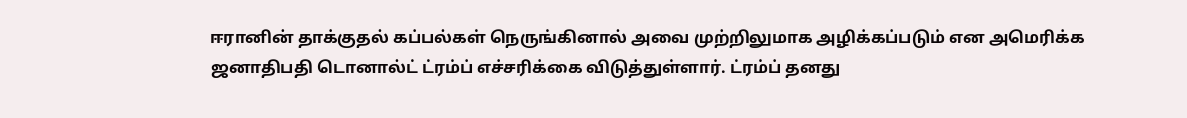ஈரானின் தாக்குதல் கப்பல்கள் நெருங்கினால் அவை முற்றிலுமாக அழிக்கப்படும் என அமெரிக்க ஜனாதிபதி டொனால்ட் ட்ரம்ப் எச்சரிக்கை விடுத்துள்ளார். ட்ரம்ப் தனது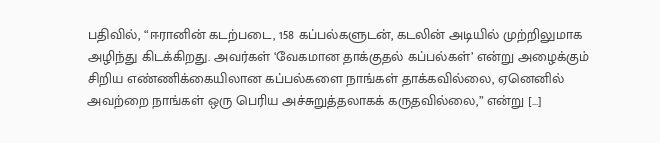பதிவில், “ஈரானின் கடற்படை, 158 கப்பல்களுடன், கடலின் அடியில் முற்றிலுமாக அழிந்து கிடக்கிறது. அவர்கள் ‘வேகமான தாக்குதல் கப்பல்கள்’ என்று அழைக்கும் சிறிய எண்ணிக்கையிலான கப்பல்களை நாங்கள் தாக்கவில்லை, ஏனெனில் அவற்றை நாங்கள் ஒரு பெரிய அச்சுறுத்தலாகக் கருதவில்லை,” என்று […]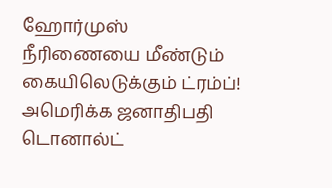ஹோர்முஸ் நீரிணையை மீண்டும் கையிலெடுக்கும் ட்ரம்ப்!
அமெரிக்க ஜனாதிபதி டொனால்ட்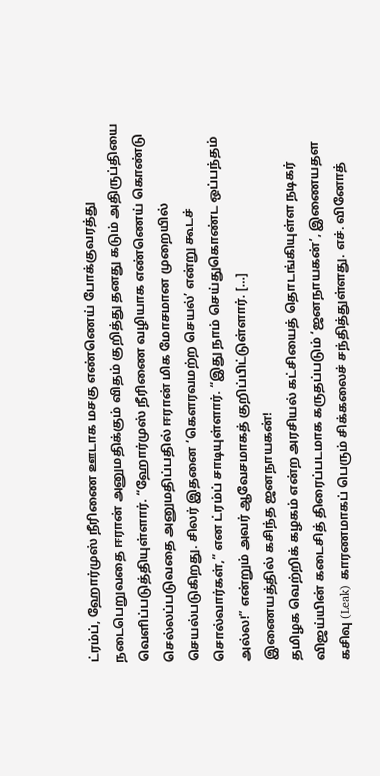ட்ரம்ப், ஹோர்முஸ் நீரிணை ஊடாக மசகு எண்ணெய் போக்குவரத்து நடைபெறுவதை ஈரான் அனுமதிக்கும் விதம் குறித்து தனது கடும் அதிருப்தியை வெளிப்படுத்தியுள்ளார். “ஹோர்முஸ் நீரிணை வழியாக எண்ணெய் கொண்டு செல்லப்படுவதை அனுமதிப்பதில் ஈரான் மிக மோசமான முறையில் செயல்படுகிறது. சிலர் இதனை ‘கௌரவமற்ற செயல்’ என்று கூடச் சொல்வார்கள்,” என ட்ரம்ப் சாடியுள்ளார். “இது நாம் செய்துகொண்ட ஒப்பந்தம் அல்ல!” என்றும் அவர் ஆவேசமாகத் குறிப்பிட்டுள்ளார். […]
இணையத்தில் கசிந்த ஜனநாயகன்!
தமிழக வெற்றிக் கழகம் என்ற அரசியல் கட்சியைத் தொடங்கியுள்ள நடிகர் விஜய்யின் கடைசித் திரைப்படமாக கருதப்படும் ‘ஜனநாயகன்’, இணையதள கசிவு (Leak) காரணமாகப் பெரும் சிக்கலைச் சந்தித்துள்ளது. எச். வினோத்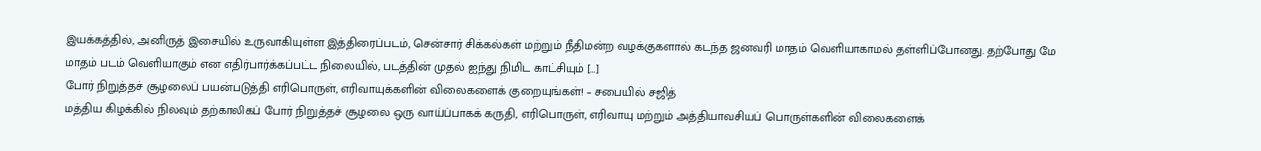இயக்கத்தில், அனிருத் இசையில் உருவாகியுள்ள இத்திரைப்படம், சென்சார் சிக்கல்கள் மற்றும் நீதிமன்ற வழக்குகளால் கடந்த ஜனவரி மாதம் வெளியாகாமல் தள்ளிப்போனது. தற்போது மே மாதம் படம் வெளியாகும் என எதிர்பார்க்கப்பட்ட நிலையில், படத்தின் முதல் ஐந்து நிமிட காட்சியும் […]
போர் நிறுத்தச் சூழலைப் பயன்படுத்தி எரிபொருள், எரிவாயுக்களின் விலைகளைக் குறையுங்கள்! – சபையில் சஜித்
மத்திய கிழக்கில் நிலவும் தற்காலிகப் போர் நிறுத்தச் சூழலை ஒரு வாய்ப்பாகக் கருதி, எரிபொருள், எரிவாயு மற்றும் அத்தியாவசியப் பொருள்களின் விலைகளைக்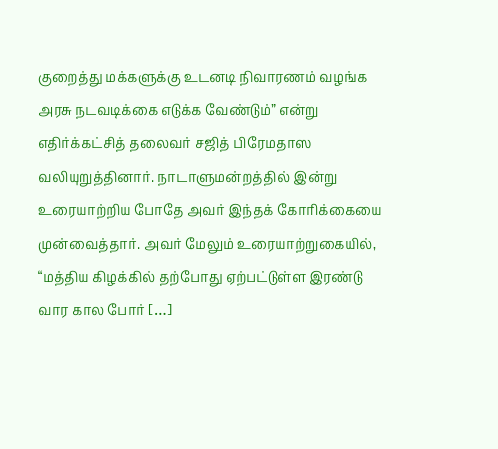குறைத்து மக்களுக்கு உடனடி நிவாரணம் வழங்க அரசு நடவடிக்கை எடுக்க வேண்டும்” என்று எதிர்க்கட்சித் தலைவர் சஜித் பிரேமதாஸ வலியுறுத்தினார். நாடாளுமன்றத்தில் இன்று உரையாற்றிய போதே அவர் இந்தக் கோரிக்கையை முன்வைத்தார். அவர் மேலும் உரையாற்றுகையில், “மத்திய கிழக்கில் தற்போது ஏற்பட்டுள்ள இரண்டு வார கால போர் […]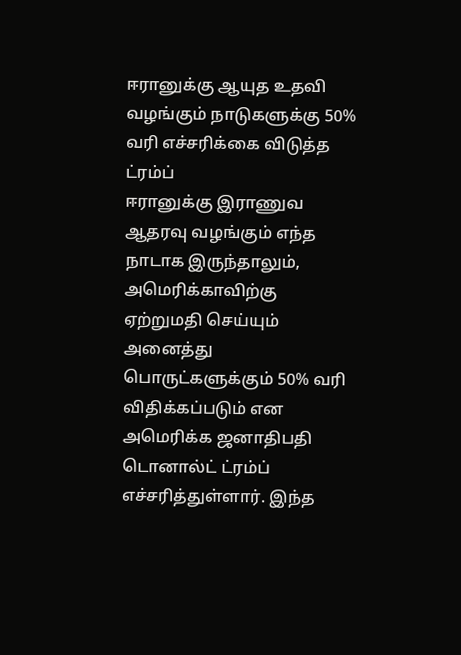ஈரானுக்கு ஆயுத உதவி வழங்கும் நாடுகளுக்கு 50% வரி எச்சரிக்கை விடுத்த ட்ரம்ப்
ஈரானுக்கு இராணுவ ஆதரவு வழங்கும் எந்த நாடாக இருந்தாலும், அமெரிக்காவிற்கு ஏற்றுமதி செய்யும் அனைத்து பொருட்களுக்கும் 50% வரி விதிக்கப்படும் என அமெரிக்க ஜனாதிபதி டொனால்ட் ட்ரம்ப் எச்சரித்துள்ளார். இந்த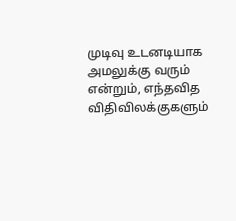முடிவு உடனடியாக அமலுக்கு வரும் என்றும், எந்தவித விதிவிலக்குகளும்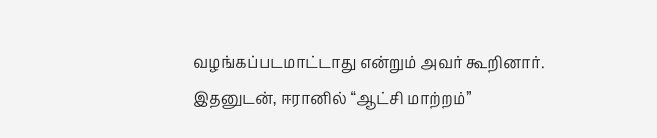வழங்கப்படமாட்டாது என்றும் அவர் கூறினார். இதனுடன், ஈரானில் “ஆட்சி மாற்றம்”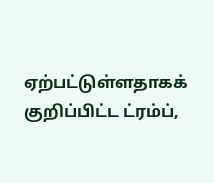ஏற்பட்டுள்ளதாகக் குறிப்பிட்ட ட்ரம்ப்,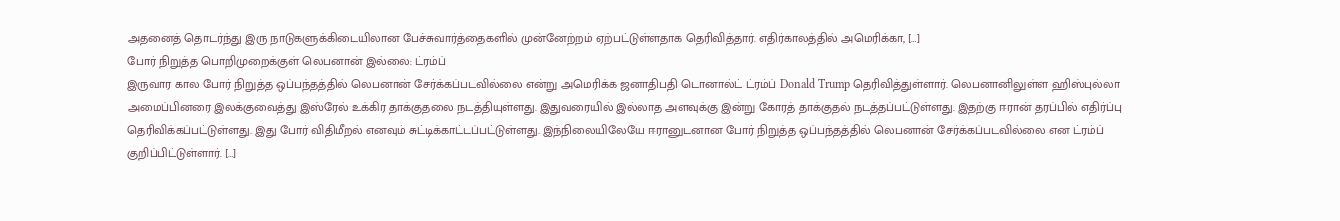அதனைத் தொடர்ந்து இரு நாடுகளுக்கிடையிலான பேச்சுவார்த்தைகளில் முன்னேற்றம் ஏற்பட்டுள்ளதாக தெரிவித்தார். எதிர்காலத்தில் அமெரிக்கா, […]
போர் நிறுத்த பொறிமுறைக்குள் லெபனான் இல்லை: ட்ரம்ப்
இருவார கால போர் நிறுத்த ஒப்பந்தத்தில் லெபனான் சேர்க்கப்படவில்லை என்று அமெரிக்க ஜனாதிபதி டொனால்ட் ட்ரம்ப் Donald Trump தெரிவித்துள்ளார். லெபனானிலுள்ள ஹிஸ்புல்லா அமைப்பினரை இலக்குவைத்து இஸ்ரேல் உக்கிர தாக்குதலை நடத்தியுள்ளது. இதுவரையில் இல்லாத அளவுக்கு இன்று கோரத் தாக்குதல் நடத்தப்பட்டுள்ளது. இதற்கு ஈரான் தரப்பில் எதிர்ப்பு தெரிவிக்கப்பட்டுள்ளது. இது போர் விதிமீறல் எனவும் சுட்டிக்காட்டப்பட்டுள்ளது. இந்நிலையிலேயே ஈரானுடனான போர் நிறுத்த ஒப்பந்தத்தில் லெபனான் சேர்க்கப்படவில்லை என ட்ரம்ப் குறிப்பிட்டுள்ளார். […]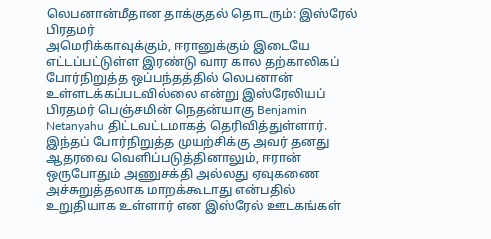லெபனான்மீதான தாக்குதல் தொடரும்: இஸ்ரேல் பிரதமர்
அமெரிக்காவுக்கும், ஈரானுக்கும் இடையே எட்டப்பட்டுள்ள இரண்டு வார கால தற்காலிகப் போர்நிறுத்த ஒப்பந்தத்தில் லெபனான் உள்ளடக்கப்படவில்லை என்று இஸ்ரேலியப் பிரதமர் பெஞ்சமின் நெதன்யாகு Benjamin Netanyahu திட்டவட்டமாகத் தெரிவித்துள்ளார். இந்தப் போர்நிறுத்த முயற்சிக்கு அவர் தனது ஆதரவை வெளிப்படுத்தினாலும், ஈரான் ஒருபோதும் அணுசக்தி அல்லது ஏவுகணை அச்சுறுத்தலாக மாறக்கூடாது என்பதில் உறுதியாக உள்ளார் என இஸ்ரேல் ஊடகங்கள்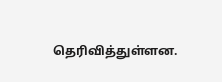தெரிவித்துள்ளன.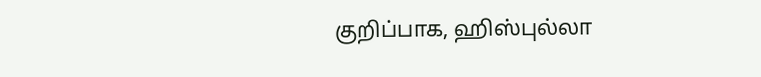குறிப்பாக, ஹிஸ்புல்லா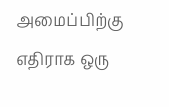அமைப்பிற்கு எதிராக ஒரு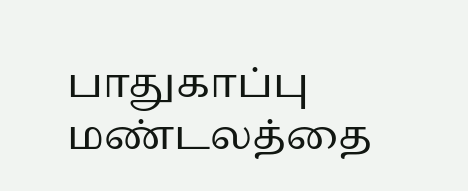பாதுகாப்பு மண்டலத்தை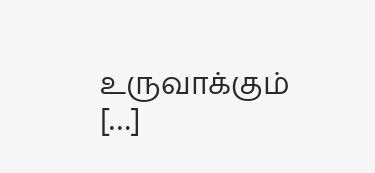உருவாக்கும் […]